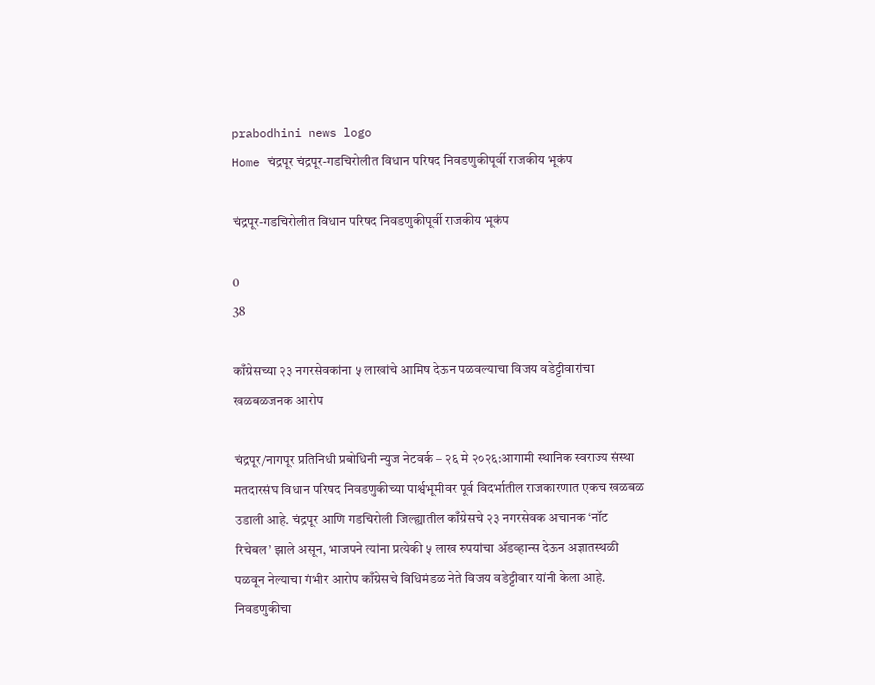prabodhini news logo
Home चंद्रपूर चंद्रपूर-गडचिरोलीत विधान परिषद निवडणुकीपूर्वी राजकीय भूकंप

चंद्रपूर-गडचिरोलीत विधान परिषद निवडणुकीपूर्वी राजकीय भूकंप

0
38

काँग्रेसच्या २३ नगरसेवकांना ५ लाखांचे आमिष देऊन पळवल्याचा विजय वडेट्टीवारांचा खळबळजनक आरोप

चंद्रपूर/नागपूर प्रतिनिधी प्रबोधिनी न्युज नेटवर्क – २६ मे २०२६:आगामी स्थानिक स्वराज्य संस्था मतदारसंघ विधान परिषद निवडणुकीच्या पार्श्वभूमीवर पूर्व विदर्भातील राजकारणात एकच खळबळ उडाली आहे. चंद्रपूर आणि गडचिरोली जिल्ह्यातील काँग्रेसचे २३ नगरसेवक अचानक ‘नॉट रिचेबल’ झाले असून, भाजपने त्यांना प्रत्येकी ५ लाख रुपयांचा ॲडव्हान्स देऊन अज्ञातस्थळी पळवून नेल्याचा गंभीर आरोप काँग्रेसचे विधिमंडळ नेते विजय वडेट्टीवार यांनी केला आहे. निवडणुकीचा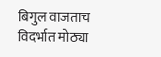बिगुल वाजताच विदर्भात मोठ्या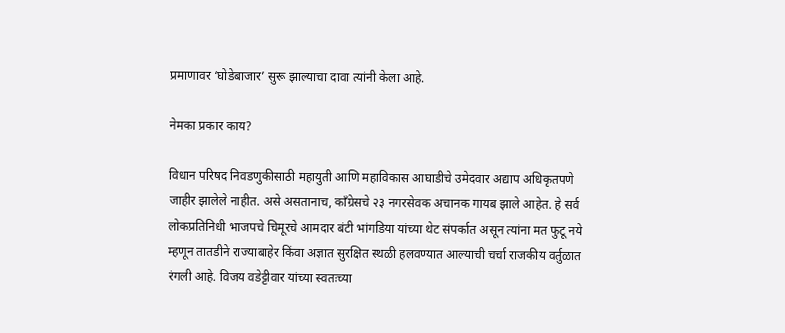प्रमाणावर ‘घोडेबाजार’ सुरू झाल्याचा दावा त्यांनी केला आहे.

नेमका प्रकार काय?

विधान परिषद निवडणुकीसाठी महायुती आणि महाविकास आघाडीचे उमेदवार अद्याप अधिकृतपणे जाहीर झालेले नाहीत. असे असतानाच, काँग्रेसचे २३ नगरसेवक अचानक गायब झाले आहेत. हे सर्व लोकप्रतिनिधी भाजपचे चिमूरचे आमदार बंटी भांगडिया यांच्या थेट संपर्कात असून त्यांना मत फुटू नये म्हणून तातडीने राज्याबाहेर किंवा अज्ञात सुरक्षित स्थळी हलवण्यात आल्याची चर्चा राजकीय वर्तुळात रंगली आहे. विजय वडेट्टीवार यांच्या स्वतःच्या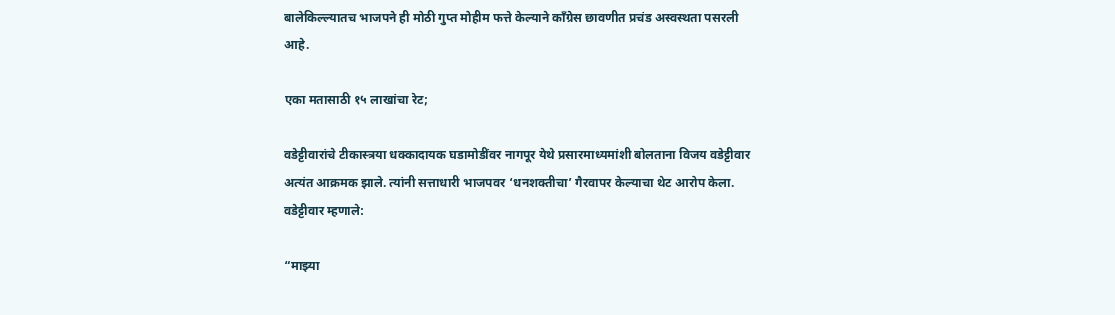बालेकिल्ल्यातच भाजपने ही मोठी गुप्त मोहीम फत्ते केल्याने काँग्रेस छावणीत प्रचंड अस्वस्थता पसरली आहे.

एका मतासाठी १५ लाखांचा रेट;

वडेट्टीवारांचे टीकास्त्रया धक्कादायक घडामोडींवर नागपूर येथे प्रसारमाध्यमांशी बोलताना विजय वडेट्टीवार अत्यंत आक्रमक झाले. त्यांनी सत्ताधारी भाजपवर ‘धनशक्तीचा’ गैरवापर केल्याचा थेट आरोप केला. वडेट्टीवार म्हणाले:

“माझ्या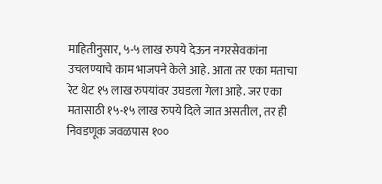माहितीनुसार, ५-५ लाख रुपये देऊन नगरसेवकांना उचलण्याचे काम भाजपने केले आहे. आता तर एका मताचा रेट थेट १५ लाख रुपयांवर उघडला गेला आहे. जर एका मतासाठी १५-१५ लाख रुपये दिले जात असतील, तर ही निवडणूक जवळपास १००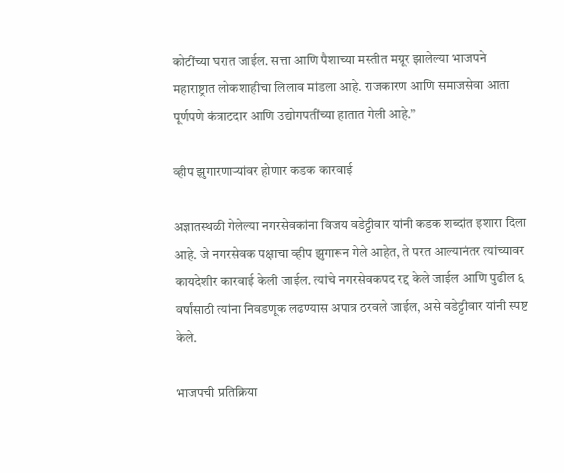कोटींच्या घरात जाईल. सत्ता आणि पैशाच्या मस्तीत मग्रूर झालेल्या भाजपने महाराष्ट्रात लोकशाहीचा लिलाव मांडला आहे. राजकारण आणि समाजसेवा आता पूर्णपणे कंत्राटदार आणि उद्योगपतींच्या हातात गेली आहे.”

व्हीप झुगारणाऱ्यांवर होणार कडक कारवाई

अज्ञातस्थळी गेलेल्या नगरसेवकांना विजय वडेट्टीवार यांनी कडक शब्दांत इशारा दिला आहे. जे नगरसेवक पक्षाचा व्हीप झुगारून गेले आहेत, ते परत आल्यानंतर त्यांच्यावर कायदेशीर कारवाई केली जाईल. त्यांचे नगरसेवकपद रद्द केले जाईल आणि पुढील ६ वर्षांसाठी त्यांना निवडणूक लढण्यास अपात्र ठरवले जाईल, असे वडेट्टीवार यांनी स्पष्ट केले.

भाजपची प्रतिक्रिया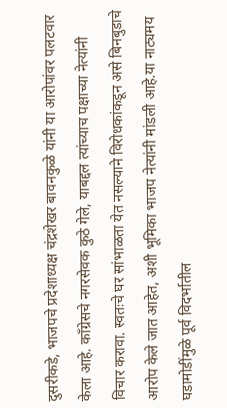दुसरीकडे, भाजपचे प्रदेशाध्यक्ष चंद्रशेखर बावनकुळे यांनी या आरोपांवर पलटवार केला आहे. काँग्रेसचे नगरसेवक कुठे गेले, याबद्दल त्यांच्याच पक्षाच्या नेत्यांनी विचार करावा. स्वतःचे घर सांभाळता येत नसल्याने विरोधकांकडून असे बिनबुडाचे आरोप केले जात आहेत, अशी भूमिका भाजप नेत्यांनी मांडली आहे.या नाट्यमय घडामोडींमुळे पूर्व विदर्भातील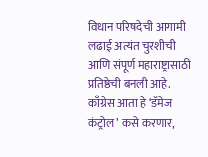विधान परिषदेची आगामी लढाई अत्यंत चुरशीची आणि संपूर्ण महाराष्ट्रासाठी प्रतिष्ठेची बनली आहे. काँग्रेस आता हे ‘डॅमेज कंट्रोल’ कसे करणार,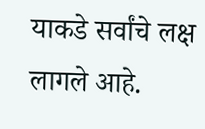याकडे सर्वांचे लक्ष लागले आहे.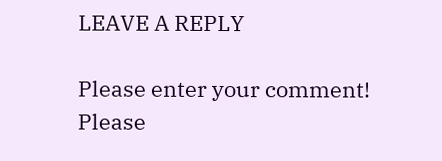LEAVE A REPLY

Please enter your comment!
Please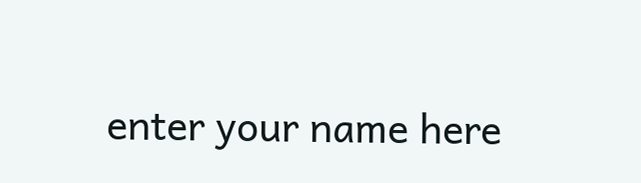enter your name here